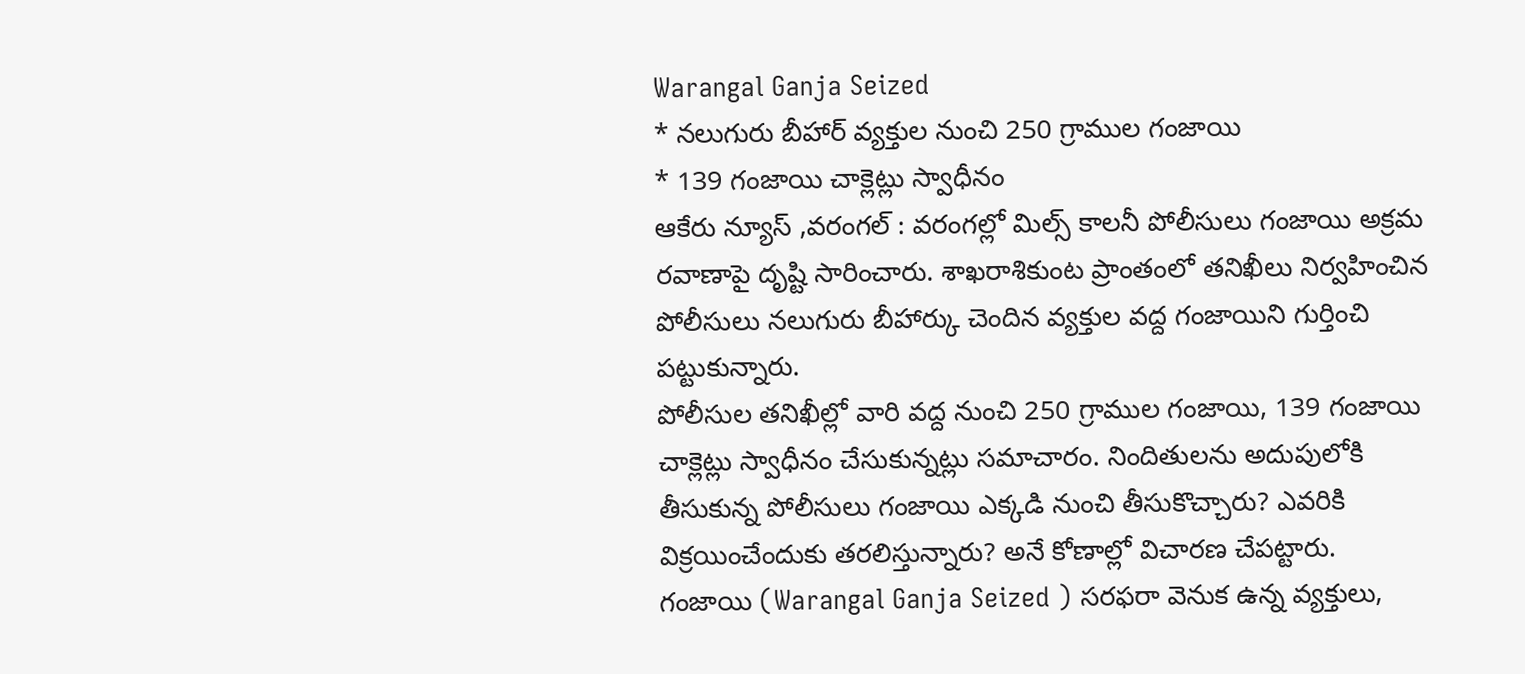Warangal Ganja Seized
* నలుగురు బీహార్ వ్యక్తుల నుంచి 250 గ్రాముల గంజాయి
* 139 గంజాయి చాక్లెట్లు స్వాధీనం
ఆకేరు న్యూస్ ,వరంగల్ : వరంగల్లో మిల్స్ కాలనీ పోలీసులు గంజాయి అక్రమ రవాణాపై దృష్టి సారించారు. శాఖరాశికుంట ప్రాంతంలో తనిఖీలు నిర్వహించిన పోలీసులు నలుగురు బీహార్కు చెందిన వ్యక్తుల వద్ద గంజాయిని గుర్తించి పట్టుకున్నారు.
పోలీసుల తనిఖీల్లో వారి వద్ద నుంచి 250 గ్రాముల గంజాయి, 139 గంజాయి చాక్లెట్లు స్వాధీనం చేసుకున్నట్లు సమాచారం. నిందితులను అదుపులోకి తీసుకున్న పోలీసులు గంజాయి ఎక్కడి నుంచి తీసుకొచ్చారు? ఎవరికి విక్రయించేందుకు తరలిస్తున్నారు? అనే కోణాల్లో విచారణ చేపట్టారు.
గంజాయి (Warangal Ganja Seized ) సరఫరా వెనుక ఉన్న వ్యక్తులు,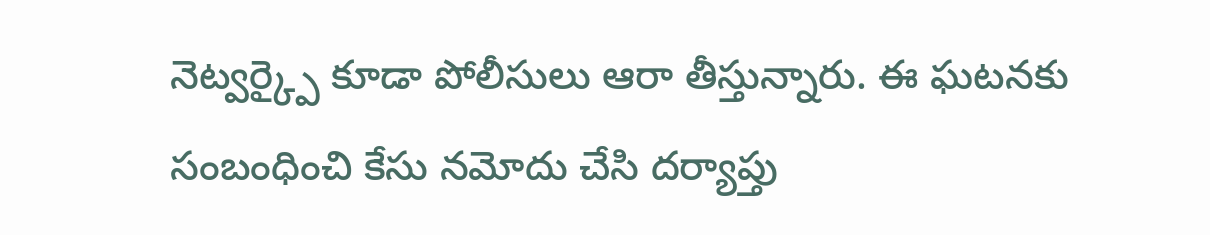నెట్వర్క్పై కూడా పోలీసులు ఆరా తీస్తున్నారు. ఈ ఘటనకు సంబంధించి కేసు నమోదు చేసి దర్యాప్తు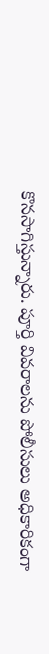కొనసాగిస్తున్నారు. పూర్తి వివరాలను పోలీసులు అధికారికంగా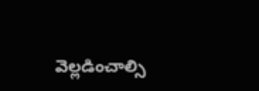వెల్లడించాల్సి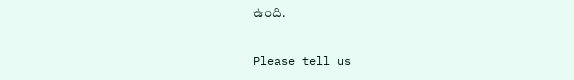ఉంది.

Please tell us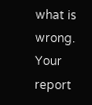what is wrong. Your report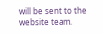will be sent to the website team.